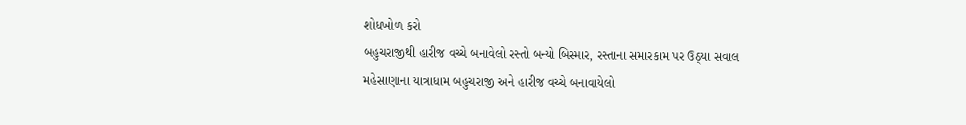શોધખોળ કરો
બહુચરાજીથી હારીજ વચ્ચે બનાવેલો રસ્તો બન્યો બિસ્માર, રસ્તાના સમારકામ પર ઉઠ્યા સવાલ
મહેસાણાના યાત્રાધામ બહુચરાજી અને હારીજ વચ્ચે બનાવાયેલો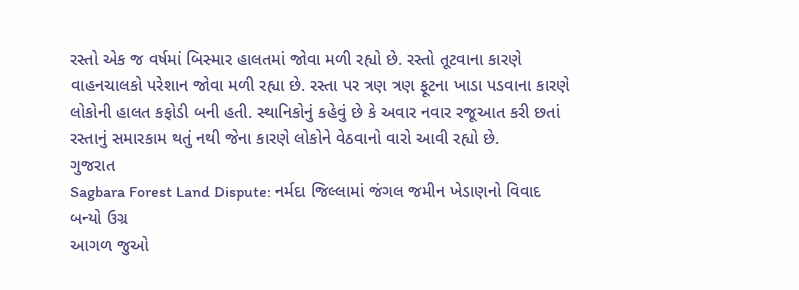રસ્તો એક જ વર્ષમાં બિસ્માર હાલતમાં જોવા મળી રહ્યો છે. રસ્તો તૂટવાના કારણે વાહનચાલકો પરેશાન જોવા મળી રહ્યા છે. રસ્તા પર ત્રણ ત્રણ ફૂટના ખાડા પડવાના કારણે લોકોની હાલત કફોડી બની હતી. સ્થાનિકોનું કહેવું છે કે અવાર નવાર રજૂઆત કરી છતાં રસ્તાનું સમારકામ થતું નથી જેના કારણે લોકોને વેઠવાનો વારો આવી રહ્યો છે.
ગુજરાત
Sagbara Forest Land Dispute: નર્મદા જિલ્લામાં જંગલ જમીન ખેડાણનો વિવાદ બન્યો ઉગ્ર
આગળ જુઓ